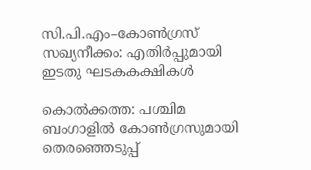സി.പി.എം–കോണ്‍ഗ്രസ് സഖ്യനീക്കം: എതിര്‍പ്പുമായി ഇടതു ഘടകകക്ഷികള്‍

കൊല്‍ക്കത്ത: പശ്ചിമ ബംഗാളില്‍ കോണ്‍ഗ്രസുമായി തെരഞ്ഞെടുപ്പ്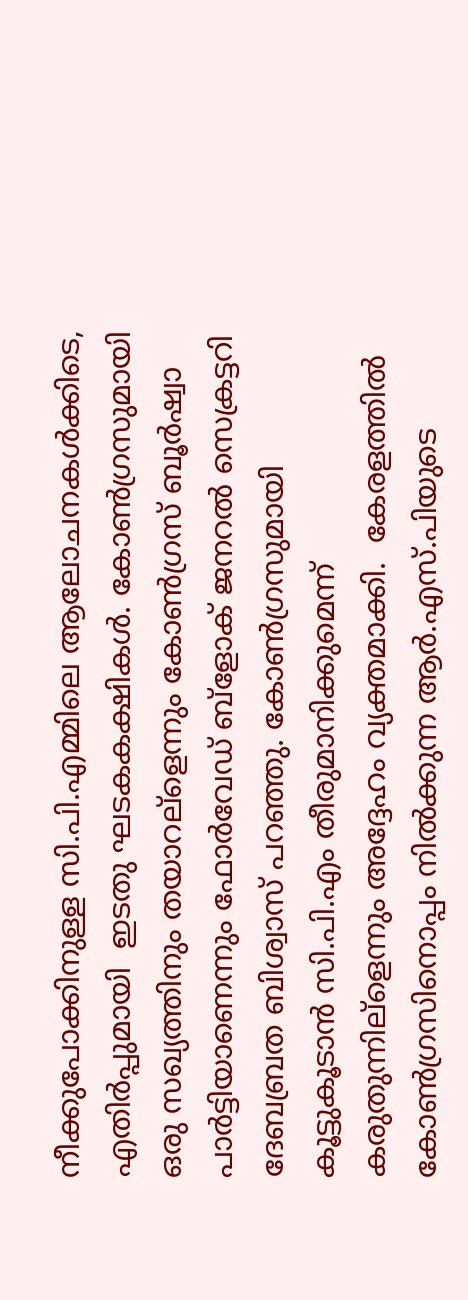നീക്കുപോക്കിനുള്ള സി.പി.എമ്മിലെ ആലോചനകള്‍ക്കിടെ, എതിര്‍പ്പുമായി  ഇടതു ഘടകകക്ഷികള്‍. കോണ്‍ഗ്രസുമായി ഒരു സഖ്യത്തിനും തയാറല്ളെന്നും കോണ്‍ഗ്രസ് ബൂര്‍ഷ്വാ പാര്‍ട്ടിയാണെന്നും ഫോര്‍വേഡ് ബ്ളോക് ജനറല്‍ സെക്രട്ടറി ദേബബ്രത ബിശ്വാസ് പറഞ്ഞു. കോണ്‍ഗ്രസുമായി കൂട്ടുകൂടാന്‍ സി.പി.എം തീരുമാനിക്കുമെന്ന് കരുതുന്നില്ളെന്നും അദ്ദേഹം വ്യക്തമാക്കി.  കേരളത്തില്‍ കോണ്‍ഗ്രസിനൊപ്പം നില്‍ക്കുന്ന ആര്‍.എസ്.പിയുടെ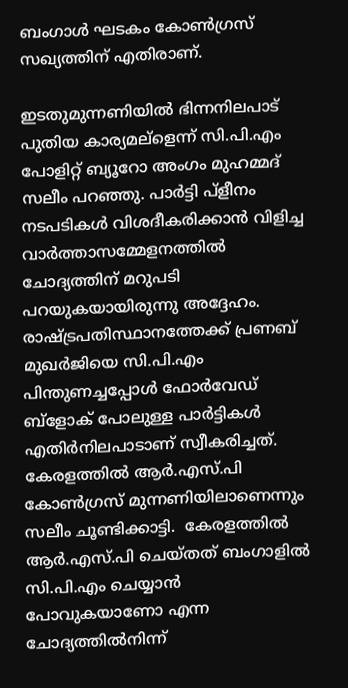ബംഗാള്‍ ഘടകം കോണ്‍ഗ്രസ് സഖ്യത്തിന് എതിരാണ്.

ഇടതുമുന്നണിയില്‍ ഭിന്നനിലപാട് പുതിയ കാര്യമല്ളെന്ന് സി.പി.എം പോളിറ്റ് ബ്യൂറോ അംഗം മുഹമ്മദ് സലീം പറഞ്ഞു. പാര്‍ട്ടി പ്ളീനം നടപടികള്‍ വിശദീകരിക്കാന്‍ വിളിച്ച വാര്‍ത്താസമ്മേളനത്തില്‍ ചോദ്യത്തിന് മറുപടി പറയുകയായിരുന്നു അദ്ദേഹം.  രാഷ്ട്രപതിസ്ഥാനത്തേക്ക് പ്രണബ് മുഖര്‍ജിയെ സി.പി.എം പിന്തുണച്ചപ്പോള്‍ ഫോര്‍വേഡ് ബ്ളോക് പോലുള്ള പാര്‍ട്ടികള്‍ എതിര്‍നിലപാടാണ് സ്വീകരിച്ചത്. കേരളത്തില്‍ ആര്‍.എസ്.പി കോണ്‍ഗ്രസ് മുന്നണിയിലാണെന്നും സലീം ചൂണ്ടിക്കാട്ടി.  കേരളത്തില്‍ ആര്‍.എസ്.പി ചെയ്തത് ബംഗാളില്‍ സി.പി.എം ചെയ്യാന്‍ പോവുകയാണോ എന്ന ചോദ്യത്തില്‍നിന്ന്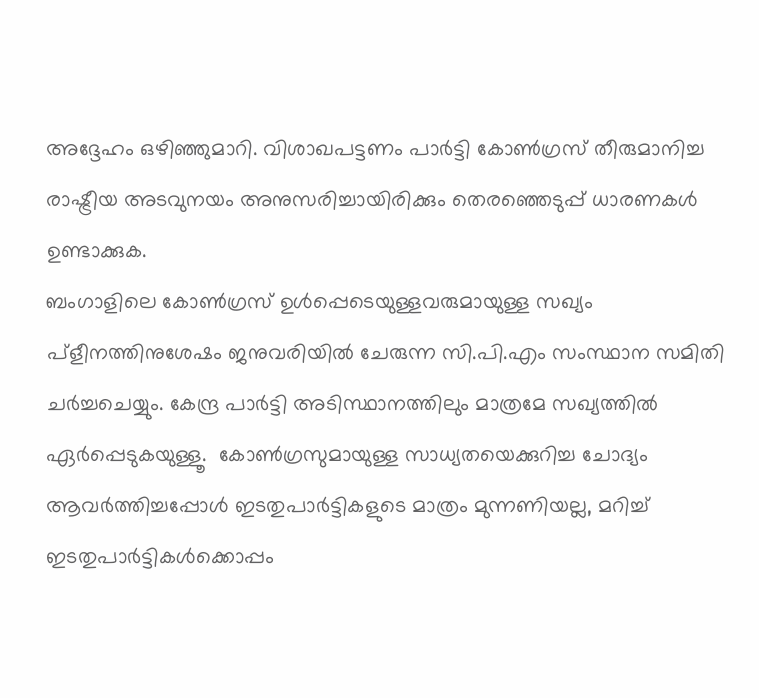അദ്ദേഹം ഒഴിഞ്ഞുമാറി. വിശാഖപട്ടണം പാര്‍ട്ടി കോണ്‍ഗ്രസ് തീരുമാനിച്ച രാഷ്ട്രീയ അടവുനയം അനുസരിച്ചായിരിക്കും തെരഞ്ഞെടുപ്പ് ധാരണകള്‍ ഉണ്ടാക്കുക.
ബംഗാളിലെ കോണ്‍ഗ്രസ് ഉള്‍പ്പെടെയുള്ളവരുമായുള്ള സഖ്യം പ്ളീനത്തിനുശേഷം ജനുവരിയില്‍ ചേരുന്ന സി.പി.എം സംസ്ഥാന സമിതി ചര്‍ച്ചചെയ്യും. കേന്ദ്ര പാര്‍ട്ടി അടിസ്ഥാനത്തിലും മാത്രമേ സഖ്യത്തില്‍ ഏര്‍പ്പെടുകയുള്ളൂ.  കോണ്‍ഗ്രസുമായുള്ള സാധ്യതയെക്കുറിച്ച ചോദ്യം ആവര്‍ത്തിച്ചപ്പോള്‍ ഇടതുപാര്‍ട്ടികളുടെ മാത്രം മുന്നണിയല്ല, മറിച്ച് ഇടതുപാര്‍ട്ടികള്‍ക്കൊപ്പം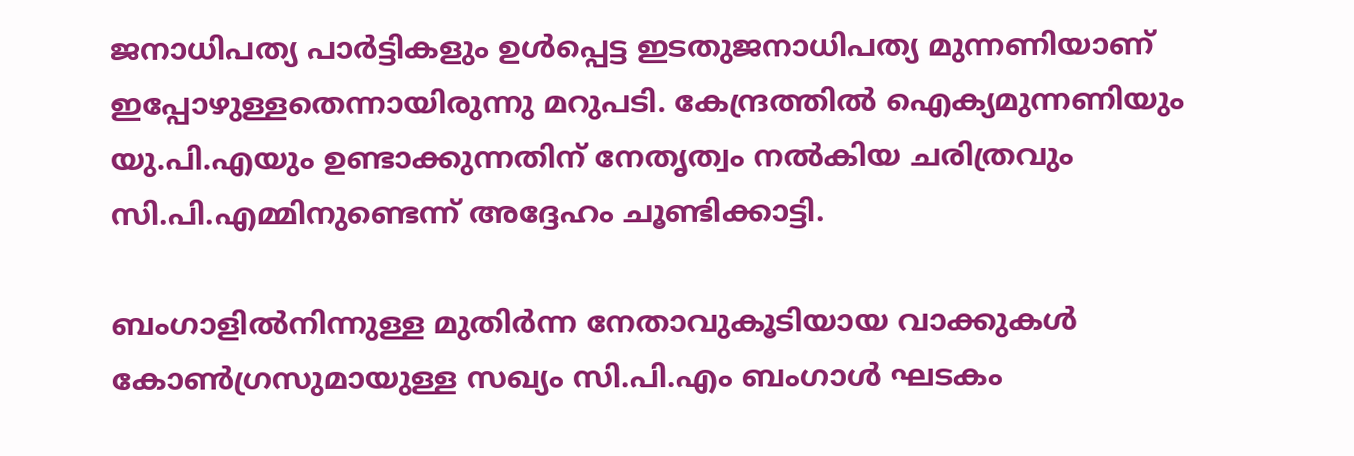ജനാധിപത്യ പാര്‍ട്ടികളും ഉള്‍പ്പെട്ട ഇടതുജനാധിപത്യ മുന്നണിയാണ് ഇപ്പോഴുള്ളതെന്നായിരുന്നു മറുപടി. കേന്ദ്രത്തില്‍ ഐക്യമുന്നണിയും യു.പി.എയും ഉണ്ടാക്കുന്നതിന് നേതൃത്വം നല്‍കിയ ചരിത്രവും സി.പി.എമ്മിനുണ്ടെന്ന് അദ്ദേഹം ചൂണ്ടിക്കാട്ടി.

ബംഗാളില്‍നിന്നുള്ള മുതിര്‍ന്ന നേതാവുകൂടിയായ വാക്കുകള്‍ കോണ്‍ഗ്രസുമായുള്ള സഖ്യം സി.പി.എം ബംഗാള്‍ ഘടകം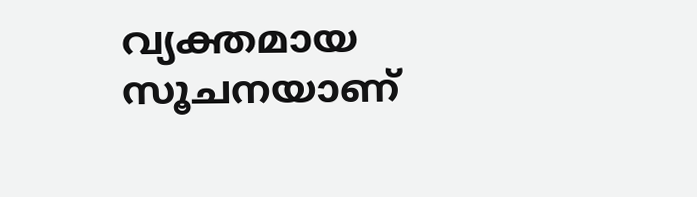വ്യക്തമായ സൂചനയാണ്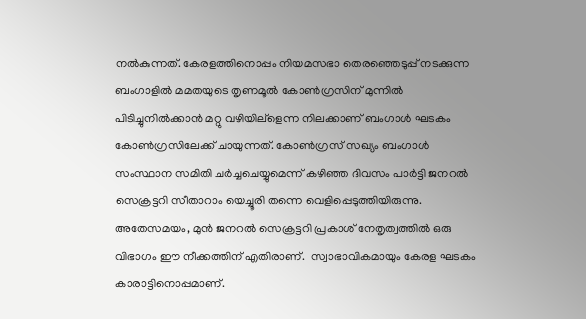നല്‍കുന്നത്. കേരളത്തിനൊപ്പം നിയമസഭാ തെരഞ്ഞെടുപ്പ് നടക്കുന്ന ബംഗാളില്‍ മമതയുടെ തൃണമൂല്‍ കോണ്‍ഗ്രസിന് മുന്നില്‍ പിടിച്ചുനില്‍ക്കാന്‍ മറ്റു വഴിയില്ളെന്ന നിലക്കാണ് ബംഗാള്‍ ഘടകം കോണ്‍ഗ്രസിലേക്ക് ചായുന്നത്. കോണ്‍ഗ്രസ് സഖ്യം ബംഗാള്‍ സംസ്ഥാന സമിതി ചര്‍ച്ചചെയ്യുമെന്ന് കഴിഞ്ഞ ദിവസം പാര്‍ട്ടി ജനറല്‍ സെക്രട്ടറി സീതാറാം യെച്ചൂരി തന്നെ വെളിപ്പെടുത്തിയിരുന്നു. അതേസമയം, മുന്‍ ജനറല്‍ സെക്രട്ടറി പ്രകാശ് നേതൃത്വത്തില്‍ ഒരു വിഭാഗം ഈ നീക്കത്തിന് എതിരാണ്.  സ്വാഭാവികമായും കേരള ഘടകം കാരാട്ടിനൊപ്പമാണ്.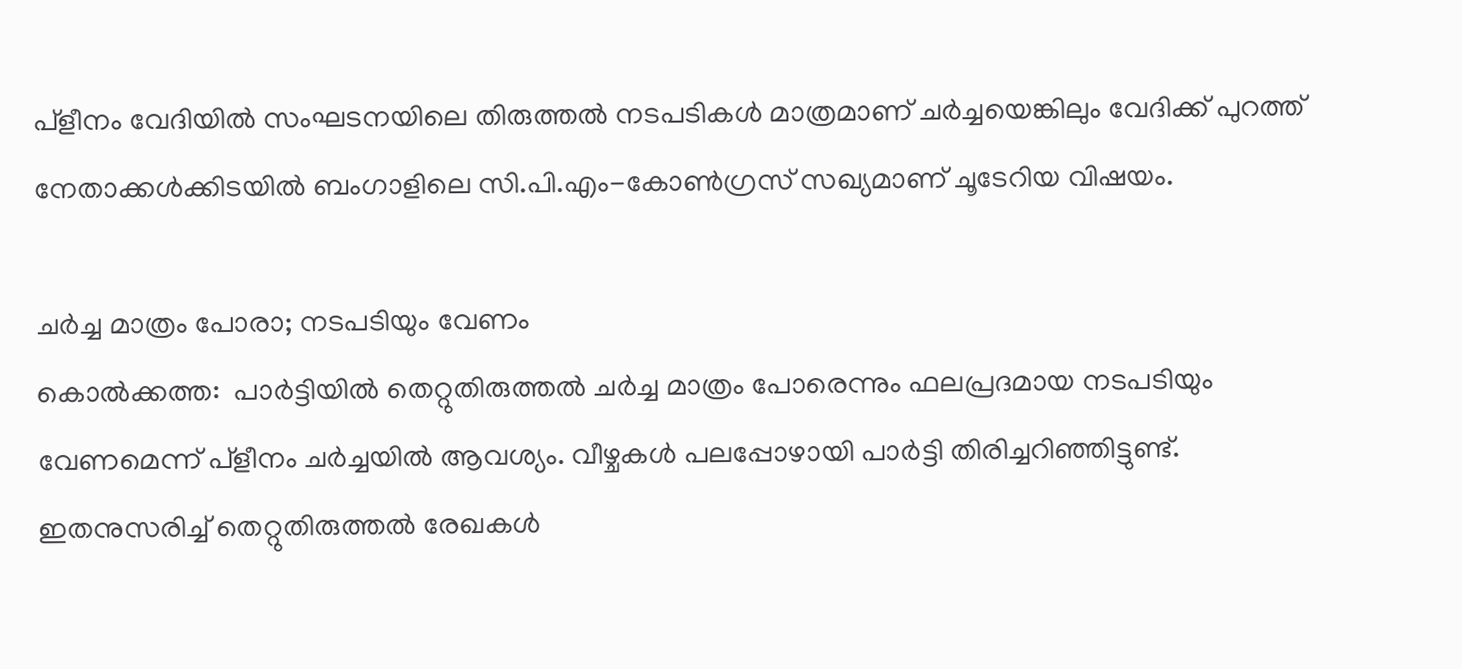പ്ളീനം വേദിയില്‍ സംഘടനയിലെ തിരുത്തല്‍ നടപടികള്‍ മാത്രമാണ് ചര്‍ച്ചയെങ്കിലും വേദിക്ക് പുറത്ത് നേതാക്കള്‍ക്കിടയില്‍ ബംഗാളിലെ സി.പി.എം-കോണ്‍ഗ്രസ് സഖ്യമാണ് ചൂടേറിയ വിഷയം.

ചര്‍ച്ച മാത്രം പോരാ; നടപടിയും വേണം
കൊല്‍ക്കത്ത:  പാര്‍ട്ടിയില്‍ തെറ്റുതിരുത്തല്‍ ചര്‍ച്ച മാത്രം പോരെന്നും ഫലപ്രദമായ നടപടിയും വേണമെന്ന് പ്ളീനം ചര്‍ച്ചയില്‍ ആവശ്യം. വീഴ്ചകള്‍ പലപ്പോഴായി പാര്‍ട്ടി തിരിച്ചറിഞ്ഞിട്ടുണ്ട്. ഇതനുസരിച്ച് തെറ്റുതിരുത്തല്‍ രേഖകള്‍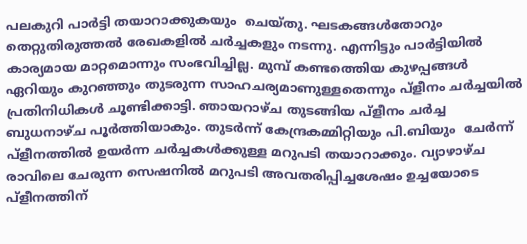പലകുറി പാര്‍ട്ടി തയാറാക്കുകയും  ചെയ്തു. ഘടകങ്ങള്‍തോറും തെറ്റുതിരുത്തല്‍ രേഖകളില്‍ ചര്‍ച്ചകളും നടന്നു. എന്നിട്ടും പാര്‍ട്ടിയില്‍ കാര്യമായ മാറ്റമൊന്നും സംഭവിച്ചില്ല. മുമ്പ് കണ്ടത്തെിയ കുഴപ്പങ്ങള്‍ ഏറിയും കുറഞ്ഞും തുടരുന്ന സാഹചര്യമാണുള്ളതെന്നും പ്ളീനം ചര്‍ച്ചയില്‍ പ്രതിനിധികള്‍ ചൂണ്ടിക്കാട്ടി. ഞായറാഴ്ച തുടങ്ങിയ പ്ളീനം ചര്‍ച്ച ബുധനാഴ്ച പൂര്‍ത്തിയാകും. തുടര്‍ന്ന് കേന്ദ്രകമ്മിറ്റിയും പി.ബിയും  ചേര്‍ന്ന് പ്ളീനത്തില്‍ ഉയര്‍ന്ന ചര്‍ച്ചകള്‍ക്കുള്ള മറുപടി തയാറാക്കും. വ്യാഴാഴ്ച രാവിലെ ചേരുന്ന സെഷനില്‍ മറുപടി അവതരിപ്പിച്ചശേഷം ഉച്ചയോടെ പ്ളീനത്തിന്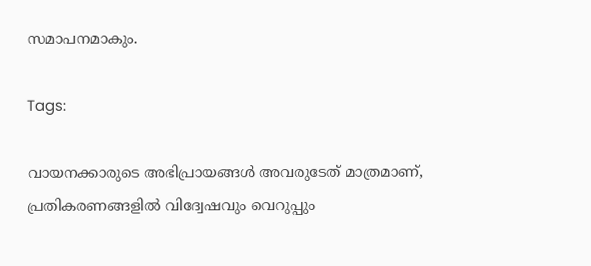സമാപനമാകും.

Tags:

വായനക്കാരുടെ അഭിപ്രായങ്ങള്‍ അവരുടേത് മാത്രമാണ്, പ്രതികരണങ്ങളിൽ വിദ്വേഷവും വെറുപ്പും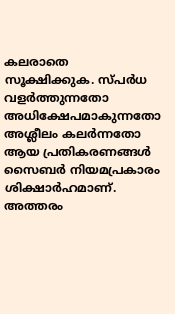കലരാതെ സൂക്ഷിക്കുക. സ്പർധ വളർത്തുന്നതോ അധിക്ഷേപമാകുന്നതോ അശ്ലീലം കലർന്നതോ ആയ പ്രതികരണങ്ങൾ സൈബർ നിയമപ്രകാരം ശിക്ഷാർഹമാണ്. അത്തരം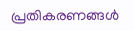പ്രതികരണങ്ങൾ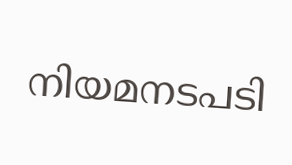നിയമനടപടി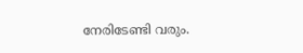നേരിടേണ്ടി വരും.